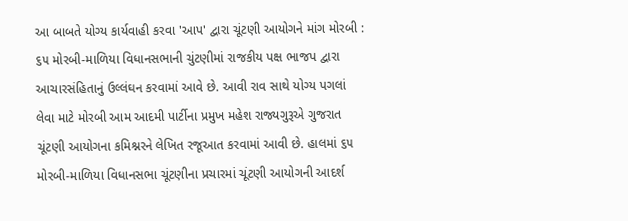આ બાબતે યોગ્ય કાર્યવાહી કરવા 'આપ' દ્વારા ચૂંટણી આયોગને માંગ મોરબી : ૬૫ મોરબી-માળિયા વિધાનસભાની ચુંટણીમાં રાજકીય પક્ષ ભાજપ દ્વારા આચારસંહિતાનું ઉલ્લંઘન કરવામાં આવે છે. આવી રાવ સાથે યોગ્ય પગલાં લેવા માટે મોરબી આમ આદમી પાર્ટીના પ્રમુખ મહેશ રાજ્યગુરૂએ ગુજરાત ચૂંટણી આયોગના કમિશ્નરને લેખિત રજૂઆત કરવામાં આવી છે. હાલમાં ૬૫ મોરબી-માળિયા વિધાનસભા ચૂંટણીના પ્રચારમાં ચૂંટણી આયોગની આદર્શ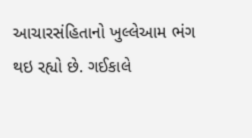આચારસંહિતાનો ખુલ્લેઆમ ભંગ થઇ રહ્યો છે. ગઈકાલે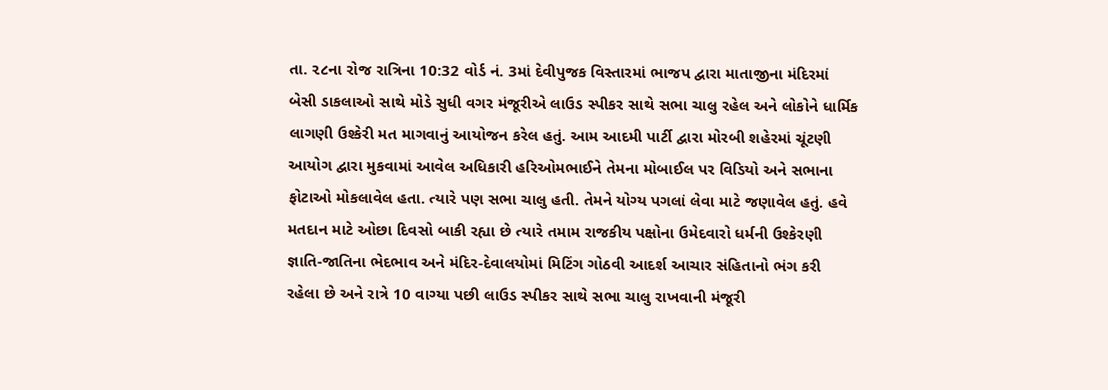તા. ૨૮ના રોજ રાત્રિના 10:32 વોર્ડ નં. 3માં દેવીપુજક વિસ્તારમાં ભાજપ દ્વારા માતાજીના મંદિરમાં બેસી ડાકલાઓ સાથે મોડે સુધી વગર મંજૂરીએ લાઉડ સ્પીકર સાથે સભા ચાલુ રહેલ અને લોકોને ધાર્મિક લાગણી ઉશ્કેરી મત માગવાનું આયોજન કરેલ હતું. આમ આદમી પાર્ટી દ્વારા મોરબી શહેરમાં ચૂંટણી આયોગ દ્વારા મુકવામાં આવેલ અધિકારી હરિઓમભાઈને તેમના મોબાઈલ પર વિડિયો અને સભાના ફોટાઓ મોકલાવેલ હતા. ત્યારે પણ સભા ચાલુ હતી. તેમને યોગ્ય પગલાં લેવા માટે જણાવેલ હતું. હવે મતદાન માટે ઓછા દિવસો બાકી રહ્યા છે ત્યારે તમામ રાજકીય પક્ષોના ઉમેદવારો ધર્મની ઉશ્કેરણી જ્ઞાતિ-જાતિના ભેદભાવ અને મંદિર-દેવાલયોમાં મિટિંગ ગોઠવી આદર્શ આચાર સંહિતાનો ભંગ કરી રહેલા છે અને રાત્રે 10 વાગ્યા પછી લાઉડ સ્પીકર સાથે સભા ચાલુ રાખવાની મંજૂરી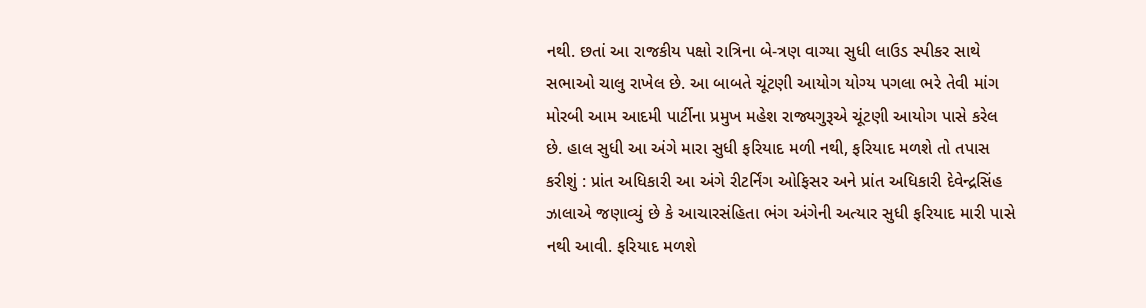નથી. છતાં આ રાજકીય પક્ષો રાત્રિના બે-ત્રણ વાગ્યા સુધી લાઉડ સ્પીકર સાથે સભાઓ ચાલુ રાખેલ છે. આ બાબતે ચૂંટણી આયોગ યોગ્ય પગલા ભરે તેવી માંગ મોરબી આમ આદમી પાર્ટીના પ્રમુખ મહેશ રાજ્યગુરૂએ ચૂંટણી આયોગ પાસે કરેલ છે. હાલ સુધી આ અંગે મારા સુધી ફરિયાદ મળી નથી, ફરિયાદ મળશે તો તપાસ કરીશું : પ્રાંત અધિકારી આ અંગે રીટર્નિંગ ઓફિસર અને પ્રાંત અધિકારી દેવેન્દ્રસિંહ ઝાલાએ જણાવ્યું છે કે આચારસંહિતા ભંગ અંગેની અત્યાર સુધી ફરિયાદ મારી પાસે નથી આવી. ફરિયાદ મળશે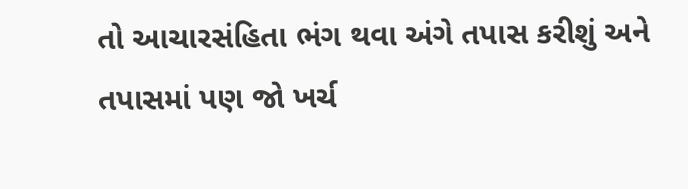તો આચારસંહિતા ભંગ થવા અંગે તપાસ કરીશું અને તપાસમાં પણ જો ખર્ચ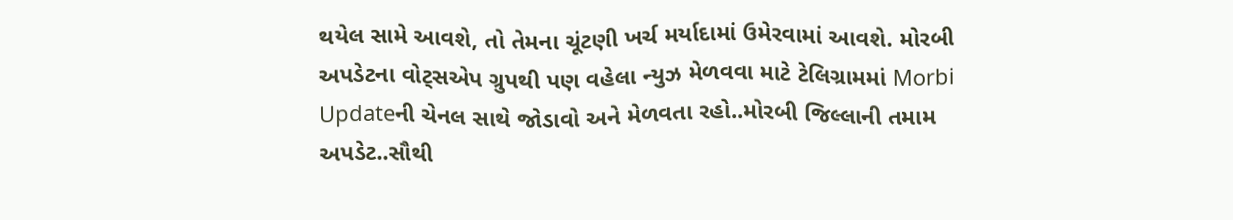થયેલ સામે આવશે, તો તેમના ચૂંટણી ખર્ચ મર્યાદામાં ઉમેરવામાં આવશે. મોરબી અપડેટના વોટ્સએપ ગ્રુપથી પણ વહેલા ન્યુઝ મેળવવા માટે ટેલિગ્રામમાં Morbi Updateની ચેનલ સાથે જોડાવો અને મેળવતા રહો..મોરબી જિલ્લાની તમામ અપડેટ..સૌથી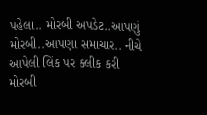પહેલા.. મોરબી અપડેટ..આપણું મોરબી..આપણા સમાચાર.. નીચે આપેલી લિંક પર ક્લીક કરી મોરબી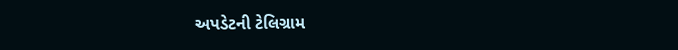અપડેટની ટેલિગ્રામ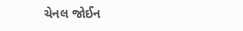ચેનલ જોઈન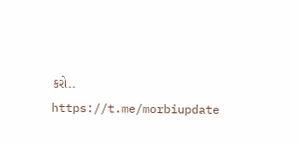કરો.. https://t.me/morbiupdate